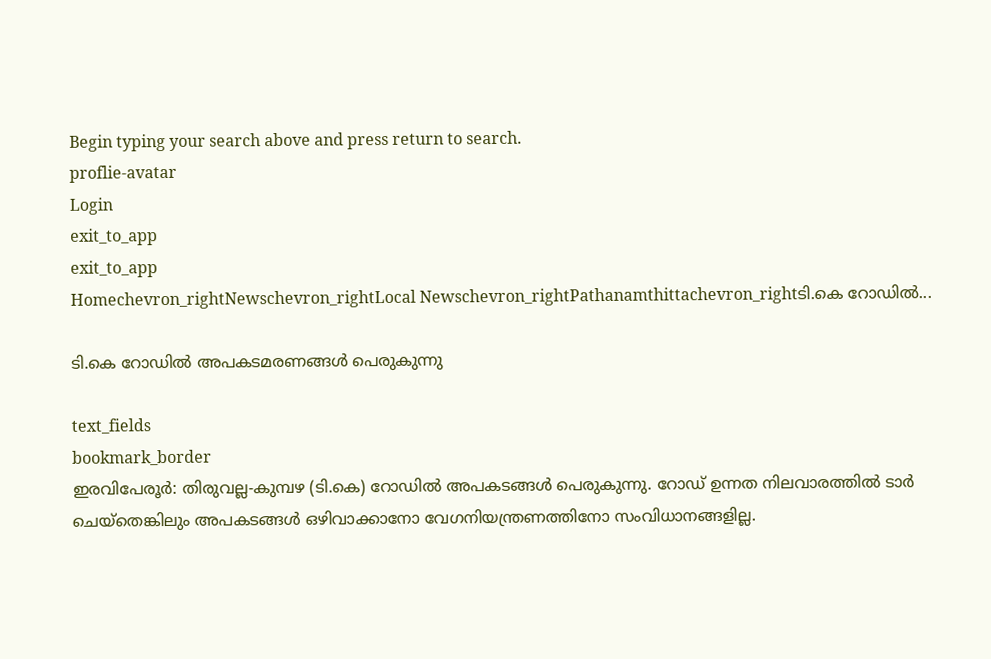Begin typing your search above and press return to search.
proflie-avatar
Login
exit_to_app
exit_to_app
Homechevron_rightNewschevron_rightLocal Newschevron_rightPathanamthittachevron_rightടി.കെ റോഡിൽ...

ടി.കെ റോഡിൽ അപകടമരണങ്ങൾ പെരുകുന്നു

text_fields
bookmark_border
ഇരവിപേരൂർ: തിരുവല്ല-കുമ്പഴ (ടി.കെ) റോഡിൽ അപകടങ്ങൾ പെരുകുന്നു. റോഡ് ഉന്നത നിലവാരത്തിൽ ടാർ ചെയ്തെങ്കിലും അപകടങ്ങൾ ഒഴിവാക്കാനോ വേഗനിയന്ത്രണത്തിനോ സംവിധാനങ്ങളില്ല.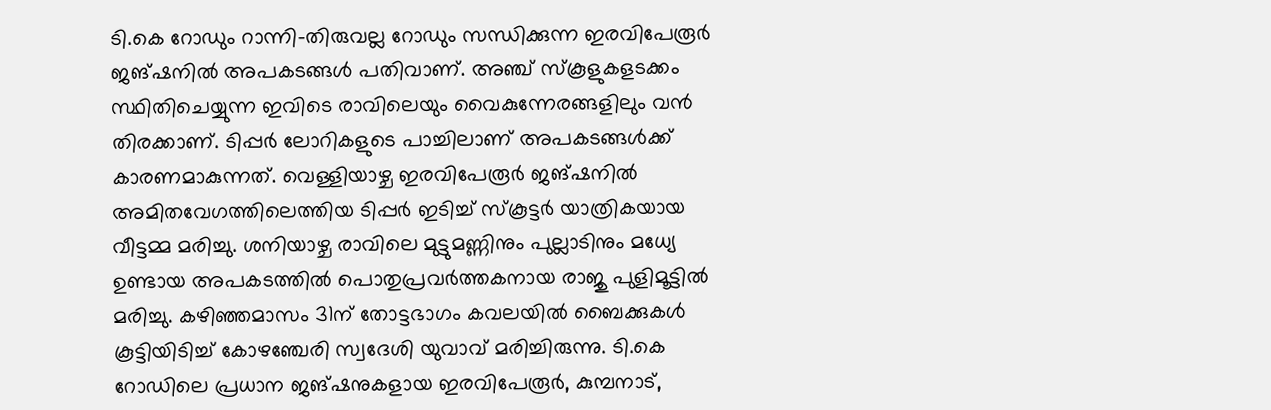ടി.കെ റോഡും റാന്നി-തിരുവല്ല റോഡും സന്ധിക്കുന്ന ഇരവിപേരൂർ ജങ്ഷനിൽ അപകടങ്ങൾ പതിവാണ്. അഞ്ച് സ്കൂളുകളടക്കം സ്ഥിതിചെയ്യുന്ന ഇവിടെ രാവിലെയും വൈകുന്നേരങ്ങളിലും വൻ തിരക്കാണ്. ടിപ്പർ ലോറികളുടെ പാച്ചിലാണ് അപകടങ്ങൾക്ക് കാരണമാകുന്നത്. വെള്ളിയാഴ്ച ഇരവിപേരൂർ ജങ്ഷനിൽ അമിതവേഗത്തിലെത്തിയ ടിപ്പർ ഇടിച്ച് സ്കൂട്ടർ യാത്രികയായ വീട്ടമ്മ മരിച്ചു. ശനിയാഴ്ച രാവിലെ മുട്ടുമണ്ണിനും പുല്ലാടിനും മധ്യേ ഉണ്ടായ അപകടത്തിൽ പൊതുപ്രവർത്തകനായ രാജു പുളിമൂട്ടിൽ മരിച്ചു. കഴിഞ്ഞമാസം 31ന് തോട്ടഭാഗം കവലയിൽ ബൈക്കുകൾ കൂട്ടിയിടിച്ച് കോഴഞ്ചേരി സ്വദേശി യുവാവ് മരിച്ചിരുന്നു. ടി.കെ റോഡിലെ പ്രധാന ജങ്ഷനുകളായ ഇരവിപേരൂർ, കുമ്പനാട്,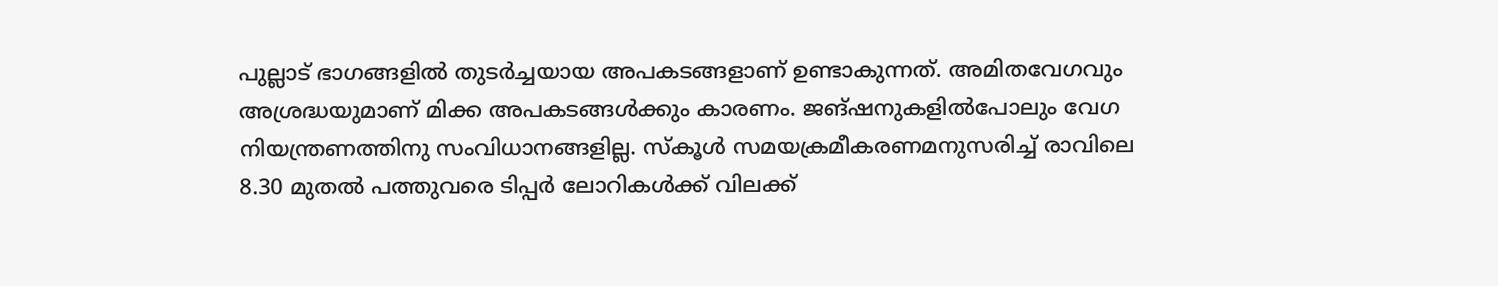പുല്ലാട് ഭാഗങ്ങളിൽ തുടർച്ചയായ അപകടങ്ങളാണ് ഉണ്ടാകുന്നത്. അമിതവേഗവും അശ്രദ്ധയുമാണ് മിക്ക അപകടങ്ങൾക്കും കാരണം. ജങ്ഷനുകളിൽപോലും വേഗ നിയന്ത്രണത്തിനു സംവിധാനങ്ങളില്ല. സ്കൂൾ സമയക്രമീകരണമനുസരിച്ച് രാവിലെ 8.30 മുതൽ പത്തുവരെ ടിപ്പർ ലോറികൾക്ക് വിലക്ക്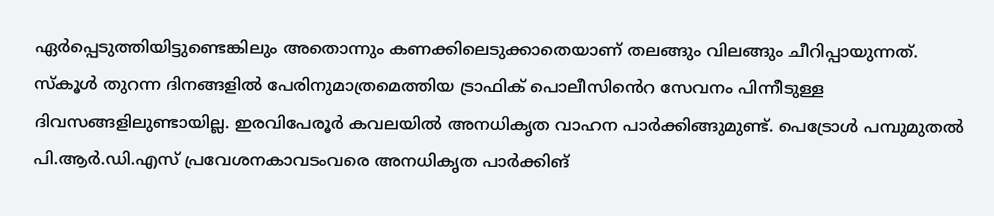ഏർപ്പെടുത്തിയിട്ടുണ്ടെങ്കിലും അതൊന്നും കണക്കിലെടുക്കാതെയാണ് തലങ്ങും വിലങ്ങും ചീറിപ്പായുന്നത്. സ്കൂൾ തുറന്ന ദിനങ്ങളിൽ പേരിനുമാത്രമെത്തിയ ട്രാഫിക് പൊലീസി‍ൻെറ സേവനം പിന്നീടുള്ള ദിവസങ്ങളിലുണ്ടായില്ല. ഇരവിപേരൂർ കവലയിൽ അനധികൃത വാഹന പാർക്കിങ്ങുമുണ്ട്. പെട്രോൾ പമ്പുമുതൽ പി.ആർ.ഡി.എസ് പ്രവേശനകാവടംവരെ അനധികൃത പാർക്കിങ്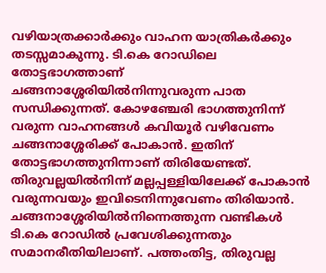വഴിയാത്രക്കാർക്കും വാഹന യാത്രികർക്കും തടസ്സമാകുന്നു. ടി.കെ റോഡിലെ തോട്ടഭാഗത്താണ് ചങ്ങനാശ്ശേരിയിൽനിന്നുവരുന്ന പാത സന്ധിക്കുന്നത്. കോഴഞ്ചേരി ഭാഗത്തുനിന്ന് വരുന്ന വാഹനങ്ങൾ കവിയൂർ വഴിവേണം ചങ്ങനാശ്ശേരിക്ക് പോകാൻ. ഇതിന് തോട്ടഭാഗത്തുനിന്നാണ് തിരിയേണ്ടത്‌. തിരുവല്ലയിൽനിന്ന് മല്ലപ്പള്ളിയിലേക്ക് പോകാൻ വരുന്നവയും ഇവിടെനിന്നുവേണം തിരിയാൻ. ചങ്ങനാശ്ശേരിയിൽനിന്നെത്തുന്ന വണ്ടികൾ ടി.കെ റോഡിൽ പ്രവേശിക്കുന്നതും സമാനരീതിയിലാണ്. പത്തംതിട്ട, തിരുവല്ല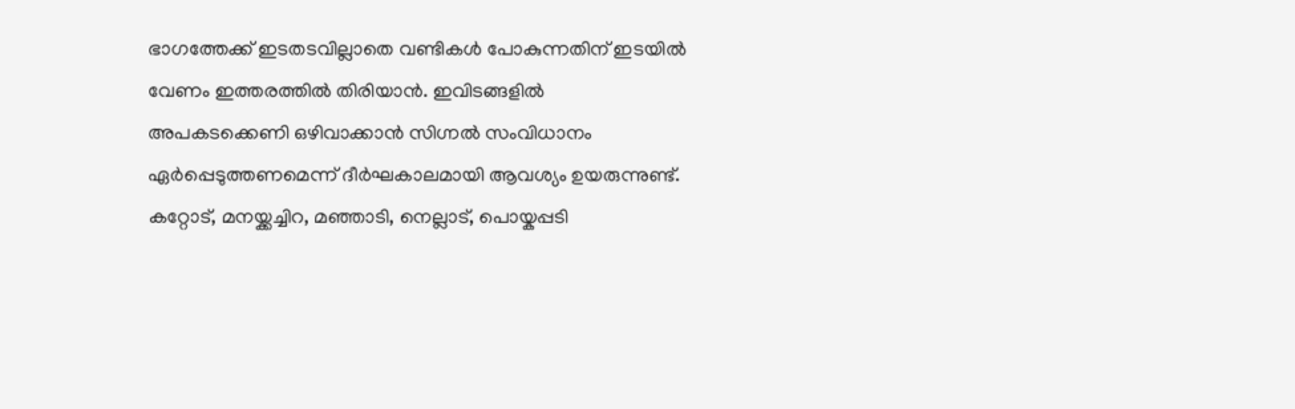ഭാഗത്തേക്ക് ഇടതടവില്ലാതെ വണ്ടികൾ പോകുന്നതിന് ഇടയിൽ വേണം ഇത്തരത്തിൽ തിരിയാൻ. ഇവിടങ്ങളിൽ അപകടക്കെണി ഒഴിവാക്കാൻ സിഗ്നൽ സംവിധാനം ഏർപ്പെടുത്തണമെന്ന് ദീർഘകാലമായി ആവശ്യം ഉയരുന്നുണ്ട്. കറ്റോട്, മനയ്ക്കച്ചിറ, മഞ്ഞാടി, നെല്ലാട്, പൊയ്കപ്പടി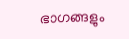ഭാഗങ്ങളും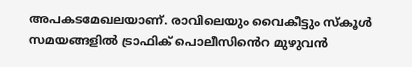അപകടമേഖലയാണ്. രാവിലെയും വൈകീട്ടും സ്കൂൾ സമയങ്ങളിൽ ട്രാഫിക് പൊലീസി‍ൻെറ മുഴുവൻ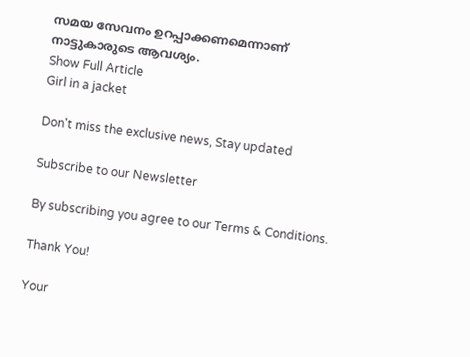സമയ സേവനം ഉറപ്പാക്കണമെന്നാണ് നാട്ടുകാരുടെ ആവശ്യം.
Show Full Article
Girl in a jacket

Don't miss the exclusive news, Stay updated

Subscribe to our Newsletter

By subscribing you agree to our Terms & Conditions.

Thank You!

Your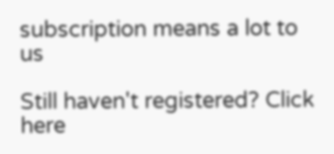subscription means a lot to us

Still haven't registered? Click here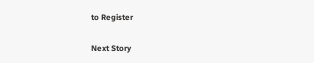to Register

Next Story